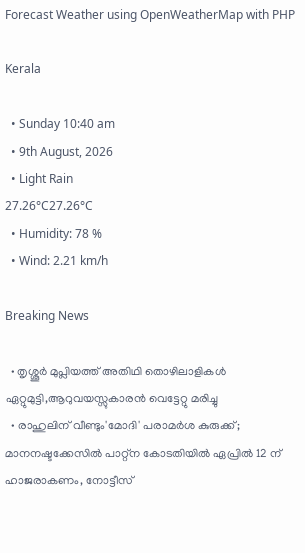Forecast Weather using OpenWeatherMap with PHP

Kerala

  • Sunday 10:40 am
  • 9th August, 2026
  • Light Rain
27.26°C27.26°C
  • Humidity: 78 %
  • Wind: 2.21 km/h

Breaking News

  • തൃശ്ശൂർ മുപ്ലിയത്ത് അതിഥി തൊഴിലാളികൾ ഏറ്റുമുട്ടി,ആറുവയസ്സുകാരൻ വെട്ടേറ്റു മരിച്ചു
  • രാഹുലിന് വീണ്ടും'മോദി' പരാമര്‍ശ കുരുക്ക്; മാനനഷ്ടക്കേസിൽ പാറ്റ്ന കോടതിയിൽ ഏപ്രിൽ 12 ന് ഹാജരാകണം, നോട്ടീസ്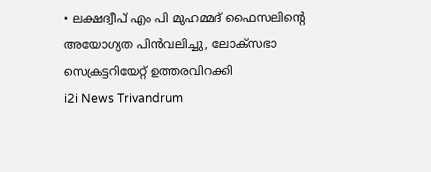• ലക്ഷദ്വീപ് എം പി മുഹമ്മദ് ഫൈസലിൻ്റെ അയോഗ്യത പിൻവലിച്ചു, ലോക്സഭാ  സെക്രട്ടറിയേറ്റ് ഉത്തരവിറക്കി
i2i News Trivandrum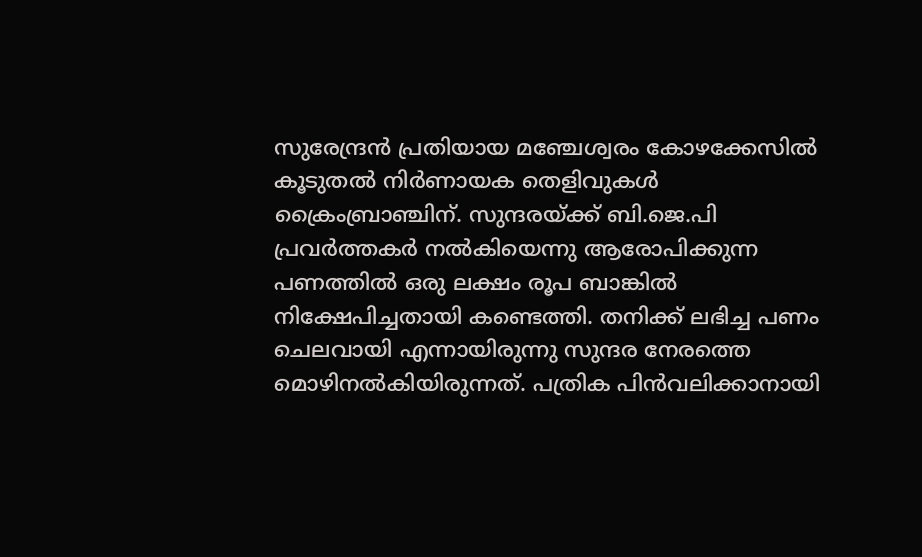സുരേന്ദ്രൻ പ്രതിയായ മഞ്ചേശ്വരം കോഴക്കേസിൽ കൂടുതൽ നിർണായക തെളിവുകൾ ക്രൈംബ്രാഞ്ചിന്. സുന്ദരയ്ക്ക് ബി.ജെ.പി പ്രവർത്തകർ നൽകിയെന്നു ആരോപിക്കുന്ന പണത്തിൽ ഒരു ലക്ഷം രൂപ ബാങ്കിൽ നിക്ഷേപിച്ചതായി കണ്ടെത്തി. തനിക്ക് ലഭിച്ച പണം ചെലവായി എന്നായിരുന്നു സുന്ദര നേരത്തെ മൊഴിനൽകിയിരുന്നത്. പത്രിക പിൻവലിക്കാനായി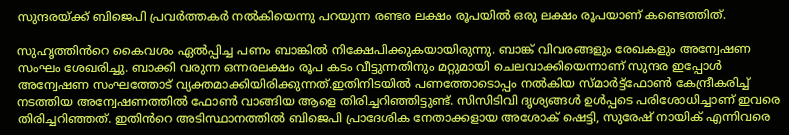സുന്ദരയ്ക്ക് ബിജെപി പ്രവർത്തകർ നൽകിയെന്നു പറയുന്ന രണ്ടര ലക്ഷം രൂപയിൽ ഒരു ലക്ഷം രൂപയാണ് കണ്ടെത്തിത്.

സുഹൃത്തിൻറെ കൈവശം ഏൽപ്പിച്ച പണം ബാങ്കിൽ നിക്ഷേപിക്കുകയായിരുന്നു. ബാങ്ക് വിവരങ്ങളും രേഖകളും അന്വേഷണ സംഘം ശേഖരിച്ചു. ബാക്കി വരുന്ന ഒന്നരലക്ഷം രൂപ കടം വീട്ടുന്നതിനും മറ്റുമായി ചെലവാക്കിയെന്നാണ് സുന്ദര ഇപ്പോൾ അന്വേഷണ സംഘത്തോട് വ്യക്തമാക്കിയിരിക്കുന്നത്.ഇതിനിടയിൽ പണത്തോടൊപ്പം നൽകിയ സ്‌മാർട്ട്‌ഫോൺ കേന്ദ്രീകരിച്ച് നടത്തിയ അന്വേഷണത്തിൽ ഫോൺ വാങ്ങിയ ആളെ തിരിച്ചറിഞ്ഞിട്ടുണ്ട്. സിസിടിവി ദൃശ്യങ്ങൾ ഉൾപ്പടെ പരിശോധിച്ചാണ് ഇവരെ തിരിച്ചറിഞ്ഞത്. ഇതിൻറെ അടിസ്ഥാനത്തിൽ ബിജെപി പ്രാദേശിക നേതാക്കളായ അശോക് ഷെട്ടി, സുരേഷ് നായിക് എന്നിവരെ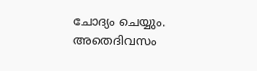ചോദ്യം ചെയ്യും. അതെദിവസം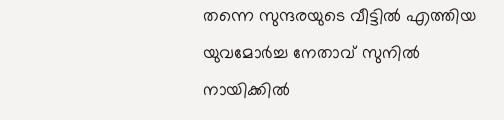തന്നെ സുന്ദരയുടെ വീട്ടിൽ എത്തിയ യുവമോർച്ച നേതാവ് സുനിൽ നായിക്കിൽ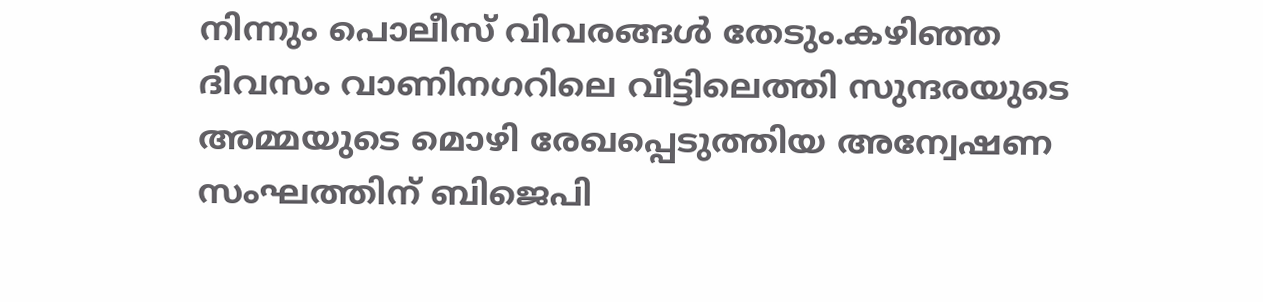നിന്നും പൊലീസ്‌ വിവരങ്ങൾ തേടും.കഴിഞ്ഞ ദിവസം വാണിനഗറിലെ വീട്ടിലെത്തി സുന്ദരയുടെ അമ്മയുടെ മൊഴി രേഖപ്പെടുത്തിയ അന്വേഷണ സംഘത്തിന് ബിജെപി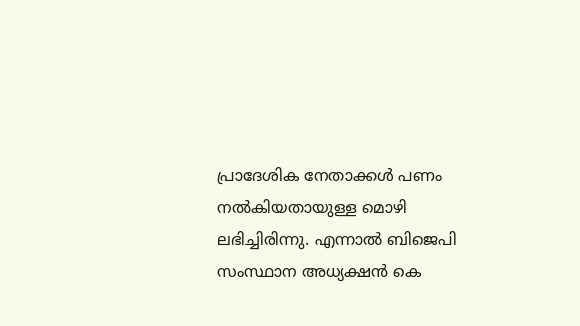പ്രാദേശിക നേതാക്കൾ പണം നൽകിയതായുള്ള മൊഴി ലഭിച്ചിരിന്നു. എന്നാൽ ബിജെപി സംസ്ഥാന അധ്യക്ഷൻ കെ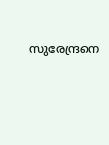സുരേന്ദ്രനെ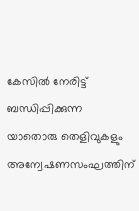കേസിൽ നേരിട്ട് ബന്ധിപ്പിക്കുന്ന യാതൊരു തെളിവുകളും അന്വേഷണസംഘത്തിന്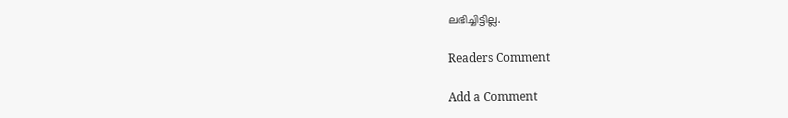ലഭിച്ചിട്ടില്ല.

Readers Comment

Add a Comment